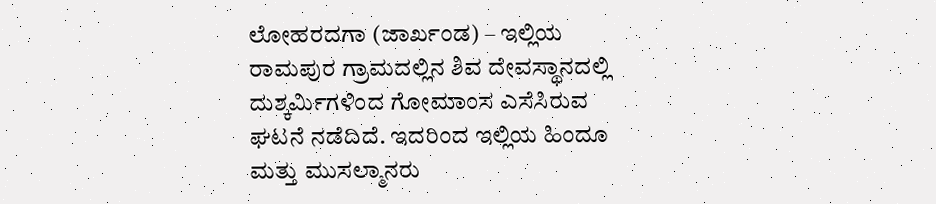ಲೋಹರದಗಾ (ಜಾರ್ಖಂಡ) – ಇಲ್ಲಿಯ ರಾಮಪುರ ಗ್ರಾಮದಲ್ಲಿನ ಶಿವ ದೇವಸ್ಥಾನದಲ್ಲಿ ದುಶ್ಕರ್ಮಿಗಳಿಂದ ಗೋಮಾಂಸ ಎಸೆಸಿರುವ ಘಟನೆ ನಡೆದಿದೆ. ಇದರಿಂದ ಇಲ್ಲಿಯ ಹಿಂದೂ ಮತ್ತು ಮುಸಲ್ಮಾನರು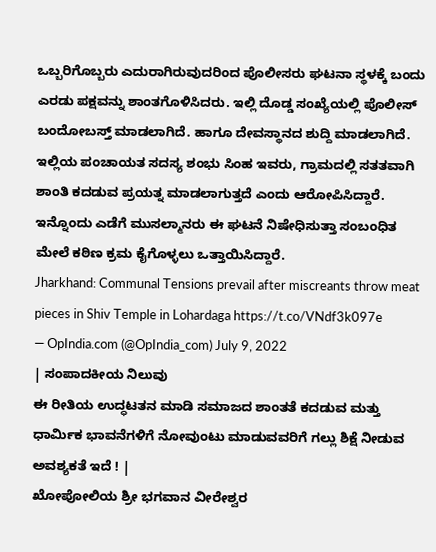ಒಬ್ಬರಿಗೊಬ್ಬರು ಎದುರಾಗಿರುವುದರಿಂದ ಪೊಲೀಸರು ಘಟನಾ ಸ್ಥಳಕ್ಕೆ ಬಂದು ಎರಡು ಪಕ್ಷವನ್ನು ಶಾಂತಗೊಳಿಸಿದರು. ಇಲ್ಲಿ ದೊಡ್ಡ ಸಂಖ್ಯೆಯಲ್ಲಿ ಪೊಲೀಸ್ ಬಂದೋಬಸ್ತ್ ಮಾಡಲಾಗಿದೆ. ಹಾಗೂ ದೇವಸ್ಥಾನದ ಶುದ್ದಿ ಮಾಡಲಾಗಿದೆ. ಇಲ್ಲಿಯ ಪಂಚಾಯತ ಸದಸ್ಯ ಶಂಭು ಸಿಂಹ ಇವರು, ಗ್ರಾಮದಲ್ಲಿ ಸತತವಾಗಿ ಶಾಂತಿ ಕದಡುವ ಪ್ರಯತ್ನ ಮಾಡಲಾಗುತ್ತದೆ ಎಂದು ಆರೋಪಿಸಿದ್ದಾರೆ.
ಇನ್ನೊಂದು ಎಡೆಗೆ ಮುಸಲ್ಮಾನರು ಈ ಘಟನೆ ನಿಷೇಧಿಸುತ್ತಾ ಸಂಬಂಧಿತ ಮೇಲೆ ಕಠಿಣ ಕ್ರಮ ಕೈಗೊಳ್ಳಲು ಒತ್ತಾಯಿಸಿದ್ದಾರೆ.
Jharkhand: Communal Tensions prevail after miscreants throw meat pieces in Shiv Temple in Lohardaga https://t.co/VNdf3k097e
— OpIndia.com (@OpIndia_com) July 9, 2022
| ಸಂಪಾದಕೀಯ ನಿಲುವು
ಈ ರೀತಿಯ ಉದ್ಧಟತನ ಮಾಡಿ ಸಮಾಜದ ಶಾಂತತೆ ಕದಡುವ ಮತ್ತು ಧಾರ್ಮಿಕ ಭಾವನೆಗಳಿಗೆ ನೋವುಂಟು ಮಾಡುವವರಿಗೆ ಗಲ್ಲು ಶಿಕ್ಷೆ ನೀಡುವ ಅವಶ್ಯಕತೆ ಇದೆ ! |
ಖೋಪೋಲಿಯ ಶ್ರೀ ಭಗವಾನ ವೀರೇಶ್ವರ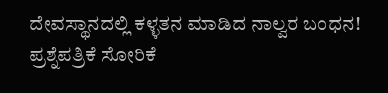ದೇವಸ್ಥಾನದಲ್ಲಿ ಕಳ್ಳತನ ಮಾಡಿದ ನಾಲ್ವರ ಬಂಧನ!
ಪ್ರಶ್ನೆಪತ್ರಿಕೆ ಸೋರಿಕೆ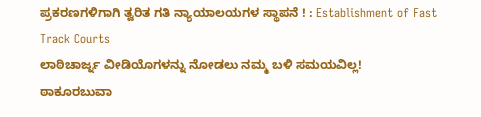ಪ್ರಕರಣಗಳಿಗಾಗಿ ತ್ವರಿತ ಗತಿ ನ್ಯಾಯಾಲಯಗಳ ಸ್ಥಾಪನೆ ! : Establishment of Fast Track Courts
ಲಾಠಿಚಾರ್ಜ್ನ ವೀಡಿಯೊಗಳನ್ನು ನೋಡಲು ನಮ್ಮ ಬಳಿ ಸಮಯವಿಲ್ಲ!
ಠಾಕೂರಬುವಾ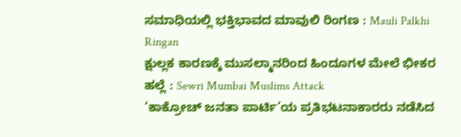ಸಮಾಧಿಯಲ್ಲಿ ಭಕ್ತಿಭಾವದ ಮಾವುಲಿ ರಿಂಗಣ : Mauli Palkhi Ringan
ಕ್ಷುಲ್ಲಕ ಕಾರಣಕ್ಕೆ ಮುಸಲ್ಮಾನರಿಂದ ಹಿಂದೂಗಳ ಮೇಲೆ ಭೀಕರ ಹಲ್ಲೆ : Sewri Mumbai Muslims Attack
‘ಕಾಕ್ರೋಚ್ ಜನತಾ ಪಾರ್ಟಿ’ಯ ಪ್ರತಿಭಟನಾಕಾರರು ನಡೆಸಿದ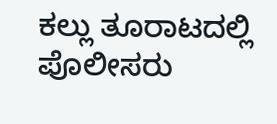ಕಲ್ಲು ತೂರಾಟದಲ್ಲಿ ಪೊಲೀಸರು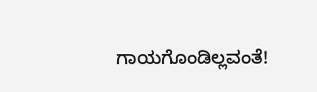ಗಾಯಗೊಂಡಿಲ್ಲವಂತೆ!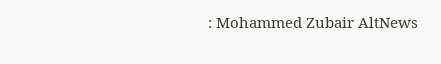: Mohammed Zubair AltNews